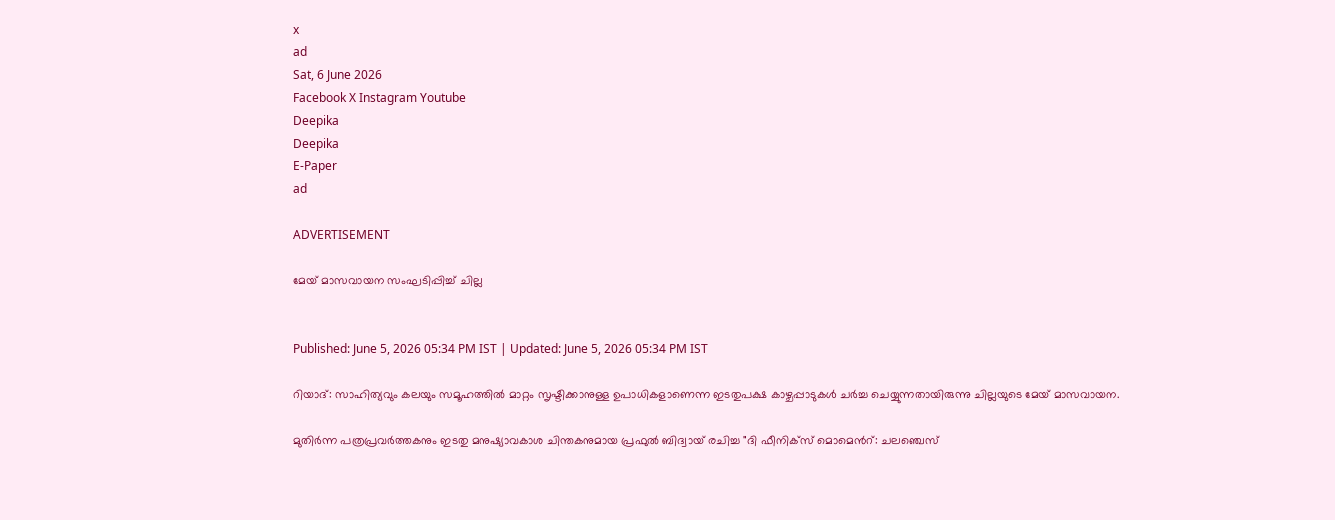x
ad
Sat, 6 June 2026
Facebook X Instagram Youtube
Deepika
Deepika
E-Paper
ad

ADVERTISEMENT

മേയ് മാസവായന സംഘടിപ്പിച്ച് ചില്ല


Published: June 5, 2026 05:34 PM IST | Updated: June 5, 2026 05:34 PM IST

റിയാദ്: സാഹിത്യവും കലയും സമൂഹത്തിൽ മാറ്റം സൃഷ്ടിക്കാനുള്ള ഉപാധികളാണെന്ന ഇടതുപക്ഷ കാഴ്ചപ്പാടുകൾ ചർച്ച ചെയ്യുന്നതായിരുന്നു ചില്ലയുടെ മേയ് മാസവായന.

മുതിർന്ന പത്രപ്രവർത്തകനും ഇടതു മനുഷ്യാവകാശ ചിന്തകനുമായ പ്രഫുൽ ബിദ്വായ് രചിച്ച "ദി ഫീനിക്സ് മൊമെന്‍റ്: ചലഞ്ചെസ്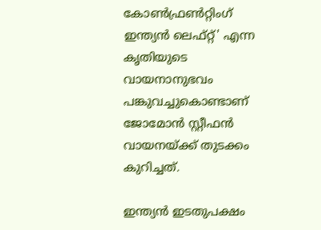കോൺഫ്രൺറ്റിംഗ് ഇന്ത്യൻ ലെഫ്റ്റ്' എന്ന കൃതിയുടെ വായനാനുഭവം പങ്കുവച്ചുകൊണ്ടാണ് ജോമോൻ സ്റ്റീഫൻ വായനയ്ക്ക് തുടക്കം കുറിച്ചത്.

ഇന്ത്യൻ ഇടതുപക്ഷം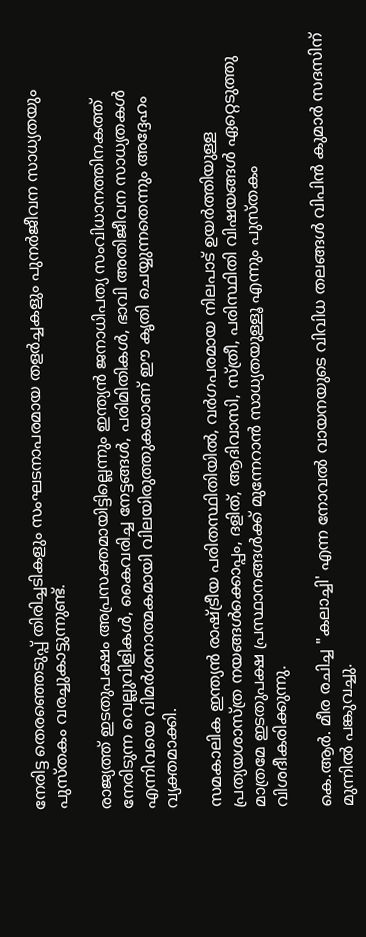നേരിട്ട തെരഞ്ഞെടുപ്പ് തിരിച്ചടികളും സംഘടനാപരമായ തളർച്ചകളും പുനർജീവന സാധ്യതയും പുസ്തകം വരച്ചുകാട്ടുന്നുണ്ട്.

രാജ്യത്ത് ഇടതുപക്ഷം അപ്രസക്തമായിട്ടില്ലെന്നും ഇന്ത്യൻ ജനാധിപത്യ സംവിധാനത്തിനകത്ത്‌ നേരിടുന്ന വെല്ലുവിളികൾ, കൈവരിച്ച നേട്ടങ്ങൾ, പരിമിതികൾ, ഭാവി അതിജീവന സാധ്യതകൾ എന്നിവയെ വിമർശനാത്മകമായി വിലയിരുത്തുകയാണ് ഈ കൃതി ചെയ്യുന്നതെന്നും അദ്ദേഹം വ്യക്തമാക്കി.

സമകാലിക ഇന്ത്യൻ രാഷ്ട്രീയ പരിതസ്ഥിതിയിൽ, വർഗപരമായ നിലപാട് ഉയർത്തിയുള്ള പ്രത്യയശാസ്ത്ര നയങ്ങൾക്കൊപ്പം, ദളിത്, ആദിവാസി, സ്ത്രീ, പരിസ്ഥിതി വിഷയങ്ങൾ ഏറ്റെടുത്തു മാത്രമേ ഇടതുപക്ഷ പ്രസ്ഥാനങ്ങൾക്ക് മുന്നേറാൻ സാധ്യതയുള്ളൂ എന്നും പുസ്തകം വിശദീകരിക്കുന്നു.

കെ.ആർ. മീര രചിച്ച "കലാച്ചി' എന്ന നോവൽ വായനയുടെ വിവിധ തലങ്ങൾ വിപിൻ കുമാർ സദസിന് മുന്നിൽ പങ്കുവച്ചു.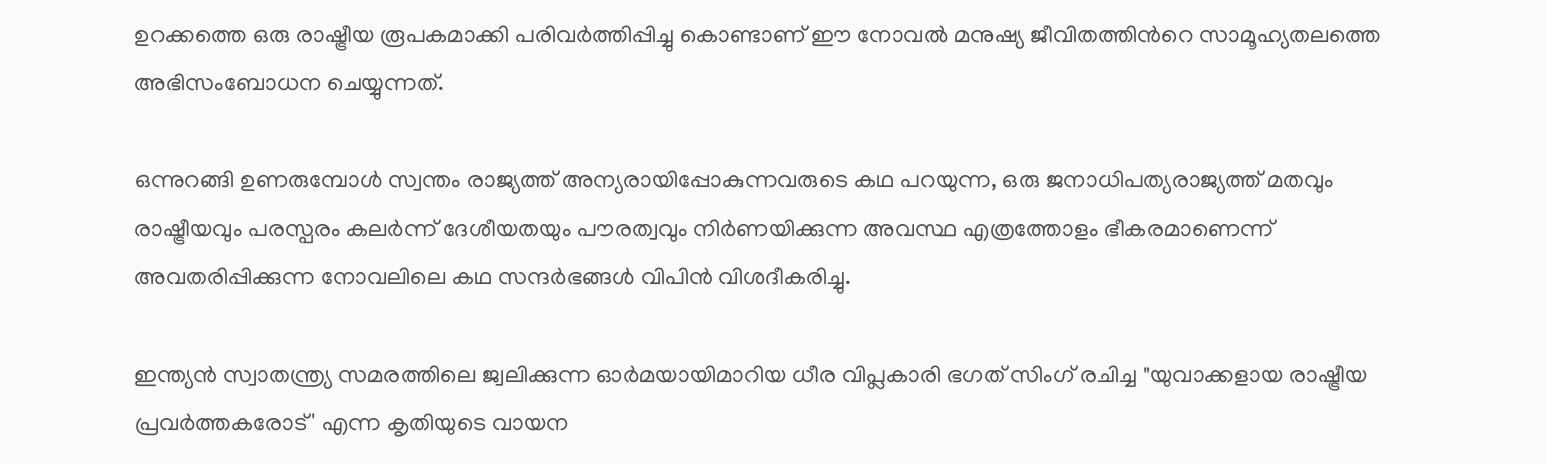ഉറക്കത്തെ ഒരു രാഷ്ട്രീയ രൂപകമാക്കി പരിവർത്തിപ്പിച്ചു കൊണ്ടാണ് ഈ നോവൽ മനുഷ്യ ജീവിതത്തിന്‍റെ സാമൂഹ്യതലത്തെ അഭിസംബോധന ചെയ്യുന്നത്.

ഒന്നുറങ്ങി ഉണരുമ്പോള്‍ സ്വന്തം രാജ്യത്ത് അന്യരായിപ്പോകുന്നവരുടെ കഥ പറയുന്ന, ഒരു ജനാധിപത്യരാജ്യത്ത് മതവും രാഷ്ട്രീയവും പരസ്പരം കലർന്ന് ദേശീയതയും പൗരത്വവും നിർണയിക്കുന്ന അവസ്ഥ എത്രത്തോളം ഭീകരമാണെന്ന് അവതരിപ്പിക്കുന്ന നോവലിലെ കഥ സന്ദർഭങ്ങൾ വിപിൻ വിശദീകരിച്ചു.

ഇന്ത്യൻ സ്വാതന്ത്ര്യ സമരത്തിലെ ജ്വലിക്കുന്ന ഓർമയായിമാറിയ ധീര വിപ്ലകാരി ഭഗത് സിംഗ് രചിച്ച "യുവാക്കളായ രാഷ്ട്രീയ പ്രവർത്തകരോട്' എന്ന കൃതിയുടെ വായന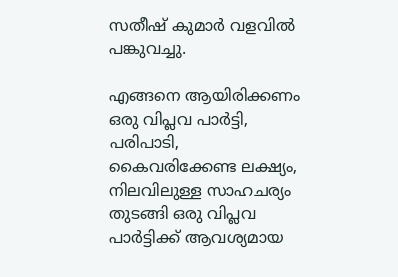സതീഷ് കുമാർ വളവിൽ പങ്കുവച്ചു.

എങ്ങനെ ആയിരിക്കണം ഒരു വിപ്ലവ പാർട്ടി, പരിപാടി, കൈവരിക്കേണ്ട ലക്ഷ്യം, നിലവിലുള്ള സാഹചര്യം തുടങ്ങി ഒരു വിപ്ലവ പാർട്ടിക്ക് ആവശ്യമായ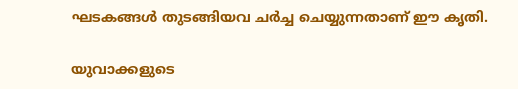ഘടകങ്ങൾ തുടങ്ങിയവ ചർച്ച ചെയ്യുന്നതാണ് ഈ കൃതി.

യുവാക്കളുടെ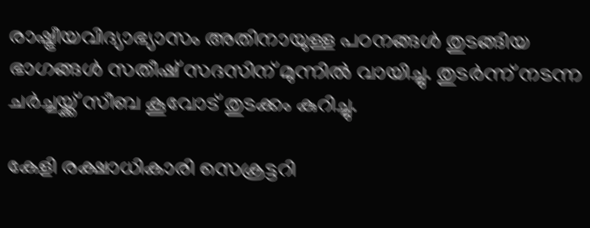രാഷ്ട്രീയവിദ്യാഭ്യാസം അതിനായുള്ള പഠനങ്ങൾ തുടങ്ങിയ ഭാഗങ്ങൾ സതീഷ് സദസിന് മുന്നിൽ വായിച്ചു. തുടർന്ന് നടന്ന ചർച്ചയ്ക്ക് സീബ കൂവോട് തുടക്കം കുറിച്ചു.

കേളി രക്ഷാധികാരി സെക്രട്ടറി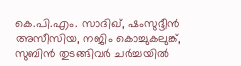കെ.പി.എം. സാദിഖ്, ഷംസുദ്ദീൻ അസീസിയ, നജിം കൊച്ചുകലുങ്ക്, സുബിൻ തുടങ്ങിവർ ചർച്ചയിൽ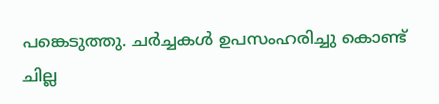പങ്കെടുത്തു. ചർച്ചകൾ ഉപസംഹരിച്ചു കൊണ്ട്‌ ചില്ല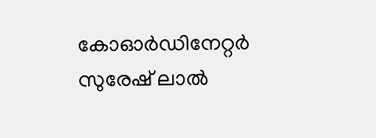കോഓർഡിനേറ്റർ സുരേഷ് ലാൽ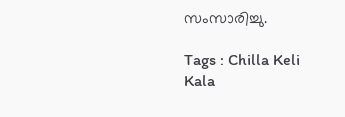സംസാരിച്ചു.

Tags : Chilla Keli Kala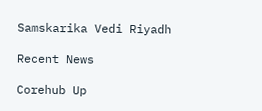Samskarika Vedi Riyadh

Recent News

Corehub Up